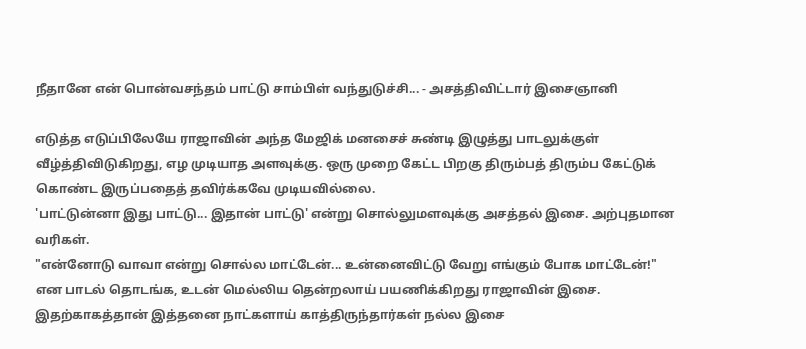நீதானே என் பொன்வசந்தம் பாட்டு சாம்பிள் வந்துடுச்சி... - அசத்திவிட்டார் இசைஞானி

எடுத்த எடுப்பிலேயே ராஜாவின் அந்த மேஜிக் மனசைச் சுண்டி இழுத்து பாடலுக்குள் வீழ்த்திவிடுகிறது, எழ முடியாத அளவுக்கு. ஒரு முறை கேட்ட பிறகு திரும்பத் திரும்ப கேட்டுக் கொண்ட இருப்பதைத் தவிர்க்கவே முடியவில்லை.
'பாட்டுன்னா இது பாட்டு... இதான் பாட்டு' என்று சொல்லுமளவுக்கு அசத்தல் இசை. அற்புதமான வரிகள்.
"என்னோடு வாவா என்று சொல்ல மாட்டேன்... உன்னைவிட்டு வேறு எங்கும் போக மாட்டேன்!" என பாடல் தொடங்க, உடன் மெல்லிய தென்றலாய் பயணிக்கிறது ராஜாவின் இசை.
இதற்காகத்தான் இத்தனை நாட்களாய் காத்திருந்தார்கள் நல்ல இசை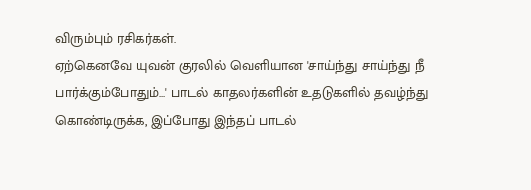விரும்பும் ரசிகர்கள்.
ஏற்கெனவே யுவன் குரலில் வெளியான 'சாய்ந்து சாய்ந்து நீ பார்க்கும்போதும்...' பாடல் காதலர்களின் உதடுகளில் தவழ்ந்து கொண்டிருக்க, இப்போது இந்தப் பாடல்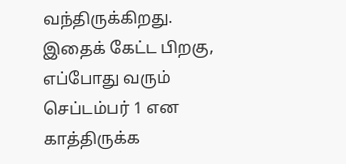வந்திருக்கிறது.
இதைக் கேட்ட பிறகு, எப்போது வரும் செப்டம்பர் 1 என காத்திருக்க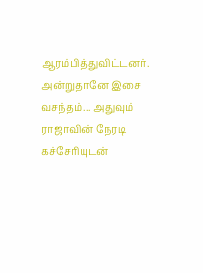ஆரம்பித்துவிட்டனர். அன்றுதானே இசை வசந்தம்... அதுவும் ராஜாவின் நேரடி கச்சேரியுடன்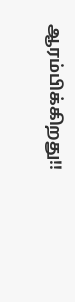ஆரம்பிக்கிறது!!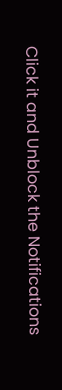Click it and Unblock the Notifications